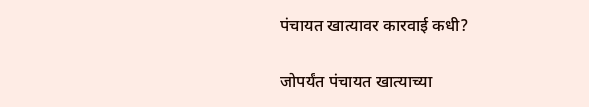पंचायत खात्यावर कारवाई कधी?

जोपर्यंत पंचायत खात्याच्या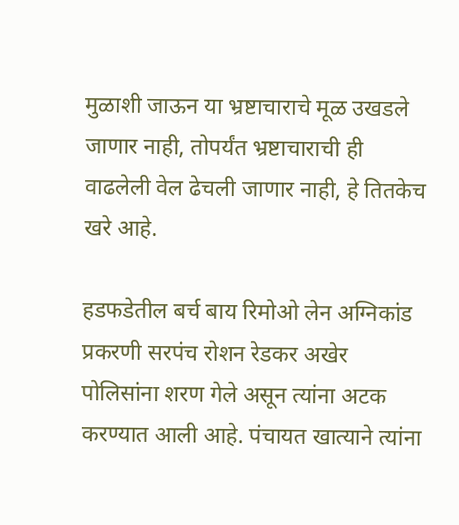मुळाशी जाऊन या भ्रष्टाचाराचे मूळ उखडले जाणार नाही, तोपर्यंत भ्रष्टाचाराची ही वाढलेली वेल ढेचली जाणार नाही, हे तितकेच खरे आहे.

हडफडेतील बर्च बाय रिमोओ लेन अग्निकांड प्रकरणी सरपंच रोशन रेडकर अखेर पोलिसांना शरण गेले असून त्यांना अटक करण्यात आली आहे. पंचायत खात्याने त्यांना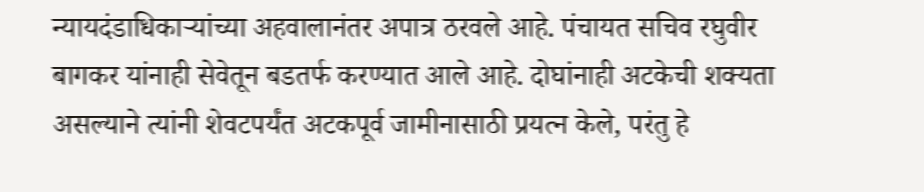न्यायदंडाधिकाऱ्यांच्या अहवालानंतर अपात्र ठरवले आहे. पंचायत सचिव रघुवीर बागकर यांनाही सेवेतून बडतर्फ करण्यात आले आहे. दोघांनाही अटकेची शक्यता असल्याने त्यांनी शेवटपर्यंत अटकपूर्व जामीनासाठी प्रयत्न केले, परंतु हे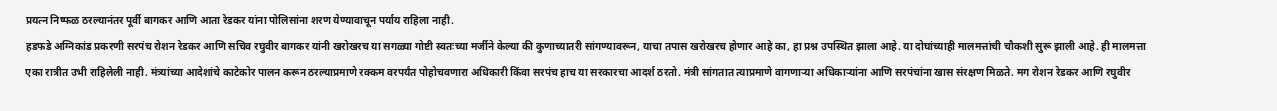प्रयत्न निष्फळ ठरल्यानंतर पूर्वी बागकर आणि आता रेडकर यांना पोलिसांना शरण येण्यावाचून पर्याय राहिला नाही.
हडफडे अग्निकांड प्रकरणी सरपंच रोशन रेडकर आणि सचिव रघुवीर बागकर यांनी खरोखरच या सगळ्या गोष्टी स्वतःच्या मर्जीने केल्या की कुणाच्यातरी सांगण्यावरून, याचा तपास खरोखरच होणार आहे का, हा प्रश्न उपस्थित झाला आहे. या दोघांच्याही मालमत्तांची चौकशी सुरू झाली आहे. ही मालमत्ता एका रात्रीत उभी राहिलेली नाही. मंत्र्यांच्या आदेशांचे काटेकोर पालन करून ठरल्याप्रमाणे रक्कम वरपर्यंत पोहोचवणारा अधिकारी किंवा सरपंच हाच या सरकारचा आदर्श ठरतो. मंत्री सांगतात त्याप्रमाणे वागणाऱ्या अधिकाऱ्यांना आणि सरपंचांना खास संरक्षण मिळते. मग रोशन रेडकर आणि रघुवीर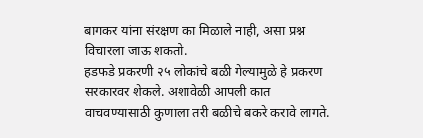बागकर यांना संरक्षण का मिळाले नाही, असा प्रश्न विचारला जाऊ शकतो.
हडफडे प्रकरणी २५ लोकांचे बळी गेल्यामुळे हे प्रकरण सरकारवर शेकले. अशावेळी आपली कात वाचवण्यासाठी कुणाला तरी बळीचे बकरे करावे लागते.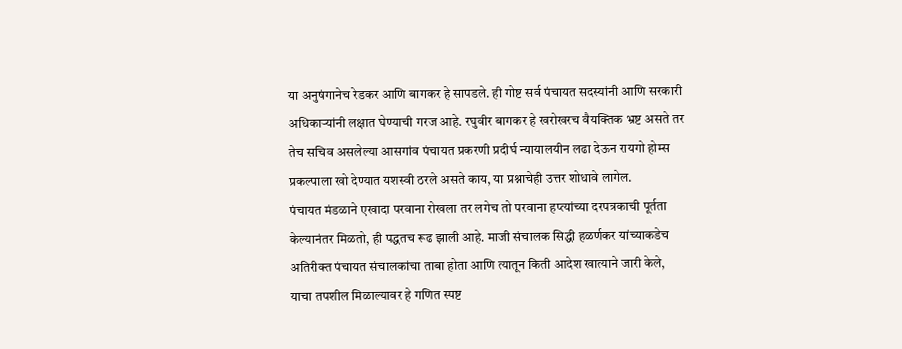या अनुषंगानेच रेडकर आणि बागकर हे सापडले. ही गोष्ट सर्व पंचायत सदस्यांनी आणि सरकारी अधिकाऱ्यांनी लक्षात घेण्याची गरज आहे. रघुवीर बागकर हे खरोखरच वैयक्तिक भ्रष्ट असते तर तेच सचिव असलेल्या आसगांव पंचायत प्रकरणी प्रदीर्घ न्यायालयीन लढा देऊन रायगो होम्स प्रकल्पाला खो देण्यात यशस्वी ठरले असते काय, या प्रश्नाचेही उत्तर शोधावे लागेल.
पंचायत मंडळाने एखादा परवाना रोखला तर लगेच तो परवाना हप्त्यांच्या दरपत्रकाची पूर्तता केल्यानंतर मिळतो, ही पद्धतच रूढ झाली आहे. माजी संचालक सिद्धी हळर्णकर यांच्याकडेच अतिरीक्त पंचायत संचालकांचा ताबा होता आणि त्यातून किती आदेश खात्याने जारी केले, याचा तपशील मिळाल्यावर हे गणित स्पष्ट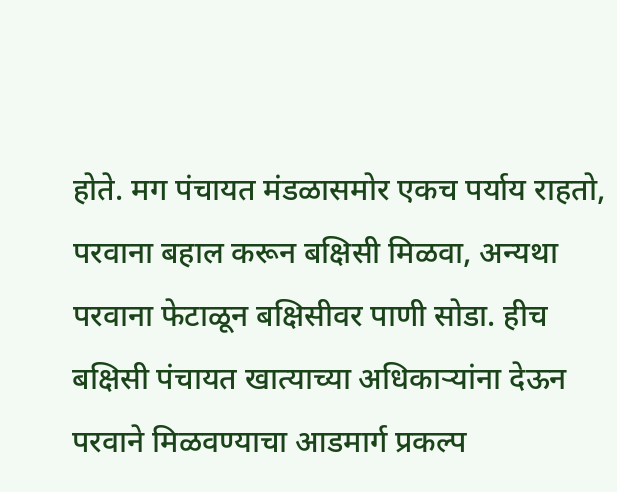होते. मग पंचायत मंडळासमोर एकच पर्याय राहतो, परवाना बहाल करून बक्षिसी मिळवा, अन्यथा परवाना फेटाळून बक्षिसीवर पाणी सोडा. हीच बक्षिसी पंचायत खात्याच्या अधिकाऱ्यांना देऊन परवाने मिळवण्याचा आडमार्ग प्रकल्प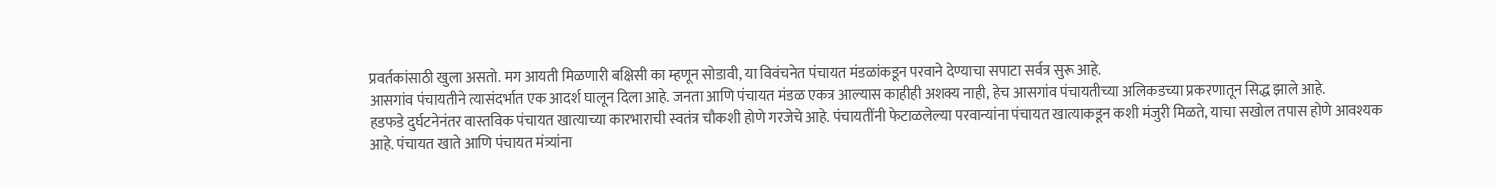प्रवर्तकांसाठी खुला असतो. मग आयती मिळणारी बक्षिसी का म्हणून सोडावी, या विवंचनेत पंचायत मंडळांकडून परवाने देण्याचा सपाटा सर्वत्र सुरू आहे.
आसगांव पंचायतीने त्यासंदर्भात एक आदर्श घालून दिला आहे. जनता आणि पंचायत मंडळ एकत्र आल्यास काहीही अशक्य नाही, हेच आसगांव पंचायतीच्या अलिकडच्या प्रकरणातून सिद्ध झाले आहे.
हडफडे दुर्घटनेनंतर वास्तविक पंचायत खात्याच्या कारभाराची स्वतंत्र चौकशी होणे गरजेचे आहे. पंचायतींनी फेटाळलेल्या परवान्यांना पंचायत खात्याकडून कशी मंजुरी मिळते, याचा सखोल तपास होणे आवश्यक आहे. पंचायत खाते आणि पंचायत मंत्र्यांना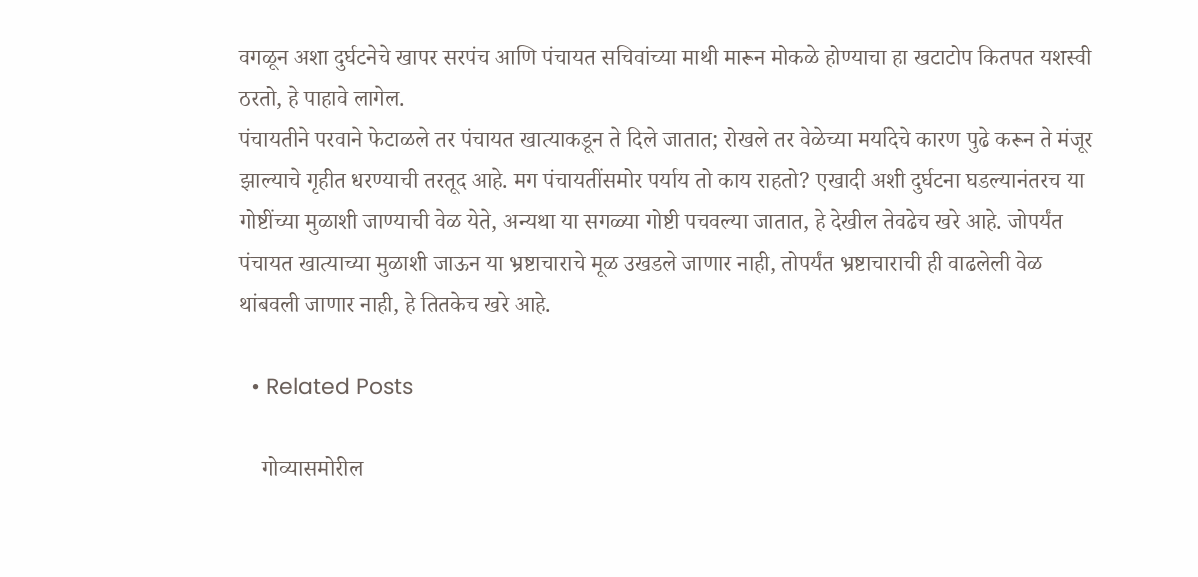वगळून अशा दुर्घटनेचे खापर सरपंच आणि पंचायत सचिवांच्या माथी मारून मोकळे होण्याचा हा खटाटोप कितपत यशस्वी ठरतो, हे पाहावे लागेल.
पंचायतीने परवाने फेटाळले तर पंचायत खात्याकडून ते दिले जातात; रोखले तर वेळेच्या मर्यादेचे कारण पुढे करून ते मंजूर झाल्याचे गृहीत धरण्याची तरतूद आहे. मग पंचायतींसमोर पर्याय तो काय राहतो? एखादी अशी दुर्घटना घडल्यानंतरच या गोष्टींच्या मुळाशी जाण्याची वेळ येते, अन्यथा या सगळ्या गोष्टी पचवल्या जातात, हे देखील तेवढेच खरे आहे. जोपर्यंत पंचायत खात्याच्या मुळाशी जाऊन या भ्रष्टाचाराचे मूळ उखडले जाणार नाही, तोपर्यंत भ्रष्टाचाराची ही वाढलेली वेळ थांबवली जाणार नाही, हे तितकेच खरे आहे.

  • Related Posts

    गोव्यासमोरील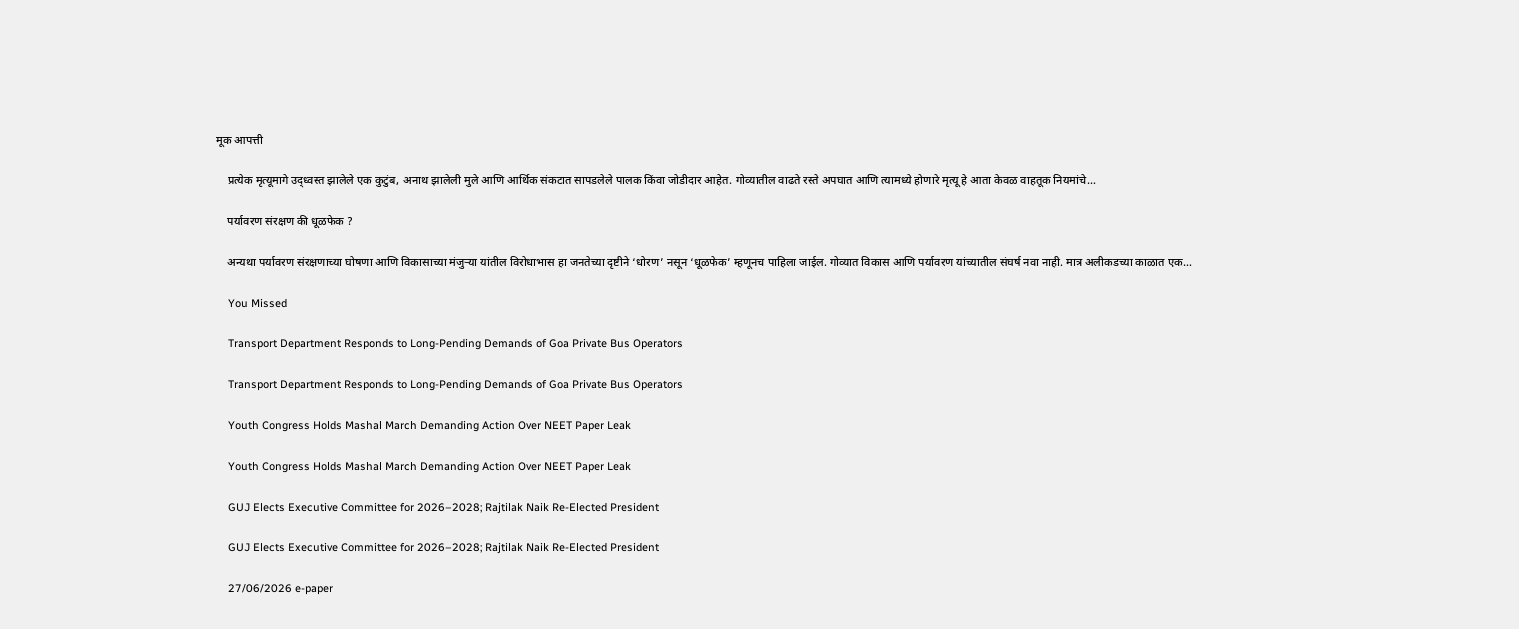मूक आपत्ती

    प्रत्येक मृत्यूमागे उद्ध्वस्त झालेले एक कुटुंब, अनाथ झालेली मुले आणि आर्थिक संकटात सापडलेले पालक किंवा जोडीदार आहेत. गोव्यातील वाढते रस्ते अपघात आणि त्यामध्ये होणारे मृत्यू हे आता केवळ वाहतूक नियमांचे…

    पर्यावरण संरक्षण की धूळफेक ?

    अन्यथा पर्यावरण संरक्षणाच्या घोषणा आणि विकासाच्या मंजुऱ्या यांतील विरोधाभास हा जनतेच्या दृष्टीने ‘धोरण’ नसून ‘धूळफेक’ म्हणूनच पाहिला जाईल. गोव्यात विकास आणि पर्यावरण यांच्यातील संघर्ष नवा नाही. मात्र अलीकडच्या काळात एक…

    You Missed

    Transport Department Responds to Long-Pending Demands of Goa Private Bus Operators

    Transport Department Responds to Long-Pending Demands of Goa Private Bus Operators

    Youth Congress Holds Mashal March Demanding Action Over NEET Paper Leak

    Youth Congress Holds Mashal March Demanding Action Over NEET Paper Leak

    GUJ Elects Executive Committee for 2026–2028; Rajtilak Naik Re-Elected President

    GUJ Elects Executive Committee for 2026–2028; Rajtilak Naik Re-Elected President

    27/06/2026 e-paper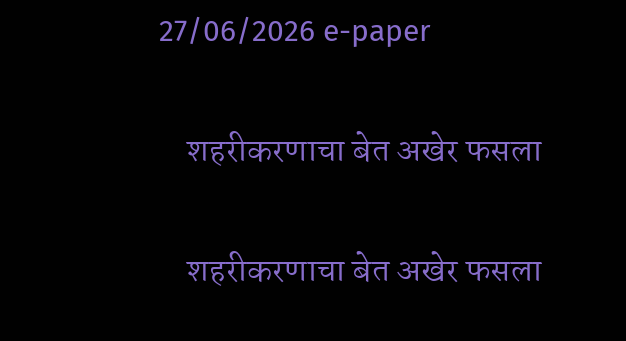27/06/2026 e-paper

    शहरीकरणाचा बेत अखेर फसला

    शहरीकरणाचा बेत अखेर फसला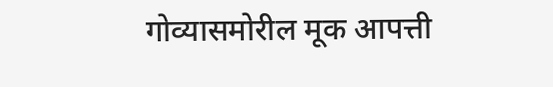गोव्यासमोरील मूक आपत्ती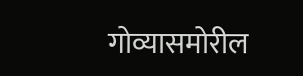गोव्यासमोरील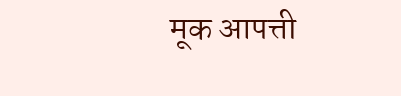मूक आपत्ती